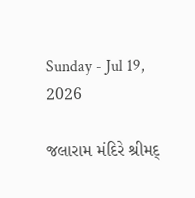Sunday - Jul 19, 2026

જલારામ મંદિરે શ્રીમદ્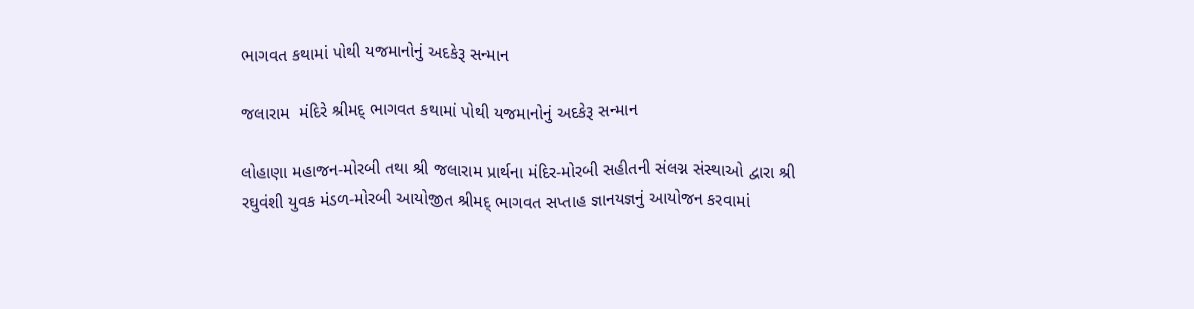ભાગવત કથામાં પોથી યજમાનોનું અદકેરૂ સન્માન

જલારામ  મંદિરે શ્રીમદ્ ભાગવત કથામાં પોથી યજમાનોનું અદકેરૂ સન્માન

લોહાણા મહાજન-મોરબી તથા શ્રી જલારામ પ્રાર્થના મંદિર-મોરબી સહીતની સંલગ્ન સંસ્થાઓ દ્વારા શ્રી રઘુવંશી યુવક મંડળ-મોરબી આયોજીત શ્રીમદ્ ભાગવત સપ્તાહ જ્ઞાનયજ્ઞનું આયોજન કરવામાં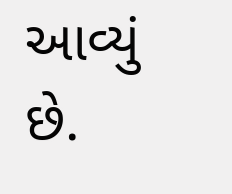આવ્યું છે.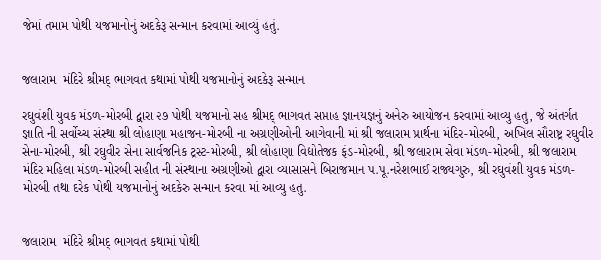જેમાં તમામ પોથી યજમાનોનું અદકેરૂ સન્માન કરવામાં આવ્યું હતું.


જલારામ  મંદિરે શ્રીમદ્ ભાગવત કથામાં પોથી યજમાનોનું અદકેરૂ સન્માન

રઘુવંશી યુવક મંડળ-મોરબી દ્વારા ૨૭ પોથી યજમાનો સહ શ્રીમદ્ ભાગવત સપ્તાહ જ્ઞાનયજ્ઞનું અનેરુ આયોજન કરવામાં આવ્યુ હતુ, જે અંતર્ગત જ્ઞાતિ ની સર્વોચ્ચ સંસ્થા શ્રી લોહાણા મહાજન-મોરબી ના અગ્રણીઓની આગેવાની માં શ્રી જલારામ પ્રાર્થના મંદિર-મોરબી, અખિલ સૌરાષ્ટ્ર રઘુવીર સેના-મોરબી, શ્રી રઘુવીર સેના સાર્વજનિક ટ્રસ્ટ-મોરબી, શ્રી લોહાણા વિદ્યોતેજક ફંડ-મોરબી, શ્રી જલારામ સેવા મંડળ-મોરબી, શ્રી જલારામ મંદિર મહિલા મંડળ-મોરબી સહીત ની સંસ્થાના અગ્રણીઓ દ્વારા વ્યાસાસને બિરાજમાન પ.પૂ.નરેશભાઈ રાજ્યગુરુ, શ્રી રઘુવંશી યુવક મંડળ-મોરબી તથા દરેક પોથી યજમાનોનું અદકેરુ સન્માન કરવા માં આવ્યુ હતુ.


જલારામ  મંદિરે શ્રીમદ્ ભાગવત કથામાં પોથી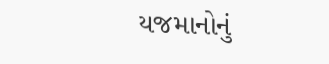યજમાનોનું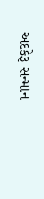અદકેરૂ સન્માન